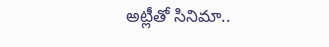అట్లీతో సినిమా..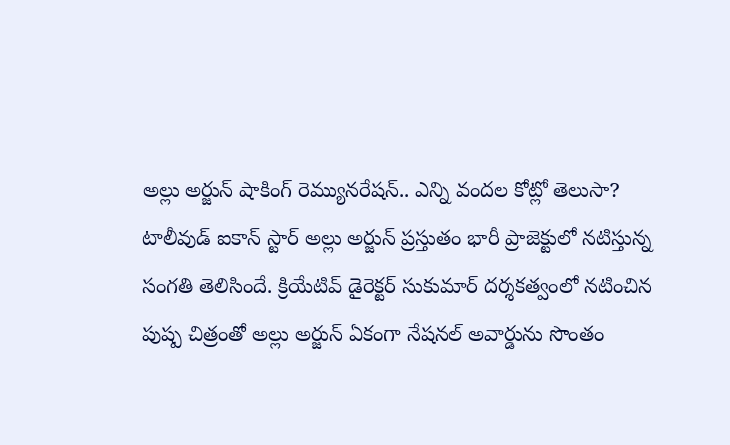అల్లు అర్జున్ షాకింగ్ రెమ్యునరేషన్.. ఎన్ని వందల కోట్లో తెలుసా?
టాలీవుడ్ ఐకాన్ స్టార్ అల్లు అర్జున్ ప్రస్తుతం భారీ ప్రాజెక్టులో నటిస్తున్న సంగతి తెలిసిందే. క్రియేటివ్ డైరెక్టర్ సుకుమార్ దర్శకత్వంలో నటించిన పుష్ప చిత్రంతో అల్లు అర్జున్ ఏకంగా నేషనల్ అవార్డును సొంతం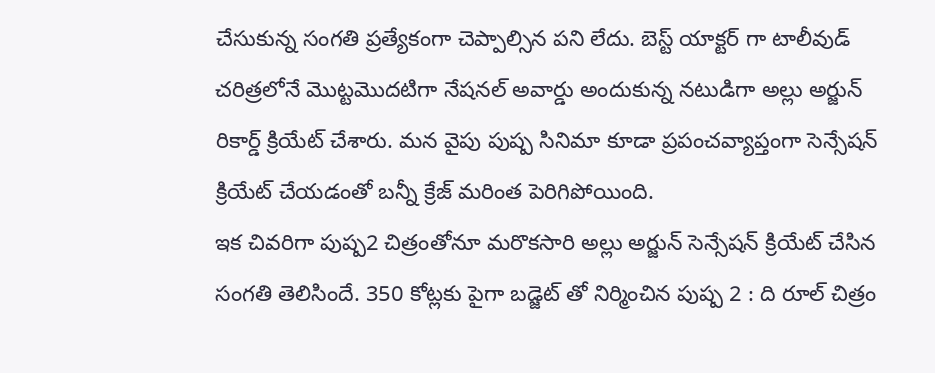చేసుకున్న సంగతి ప్రత్యేకంగా చెప్పాల్సిన పని లేదు. బెస్ట్ యాక్టర్ గా టాలీవుడ్ చరిత్రలోనే మొట్టమొదటిగా నేషనల్ అవార్డు అందుకున్న నటుడిగా అల్లు అర్జున్ రికార్డ్ క్రియేట్ చేశారు. మన వైపు పుష్ప సినిమా కూడా ప్రపంచవ్యాప్తంగా సెన్సేషన్ క్రియేట్ చేయడంతో బన్నీ క్రేజ్ మరింత పెరిగిపోయింది.
ఇక చివరిగా పుష్ప2 చిత్రంతోనూ మరొకసారి అల్లు అర్జున్ సెన్సేషన్ క్రియేట్ చేసిన సంగతి తెలిసిందే. 350 కోట్లకు పైగా బడ్జెట్ తో నిర్మించిన పుష్ప 2 : ది రూల్ చిత్రం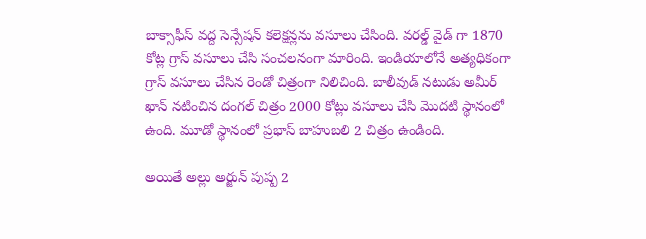బాక్సాఫీస్ వద్ద సెన్సేషన్ కలెక్షన్లను వసూలు చేసింది. వరల్డ్ వైడ్ గా 1870 కోట్ల గ్రాస్ వసూలు చేసి సంచలనంగా మారింది. ఇండియాలోనే అత్యధికంగా గ్రాస్ వసూలు చేసిన రెండో చిత్రంగా నిలిచింది. బాలీవుడ్ నటుడు అమీర్ ఖాన్ నటించిన దంగల్ చిత్రం 2000 కోట్లు వసూలు చేసి మొదటి స్థానంలో ఉంది. మూడో స్థానంలో ప్రభాస్ బాహుబలి 2 చిత్రం ఉండింది.

అయితే అల్లు అర్జున్ పుష్ప 2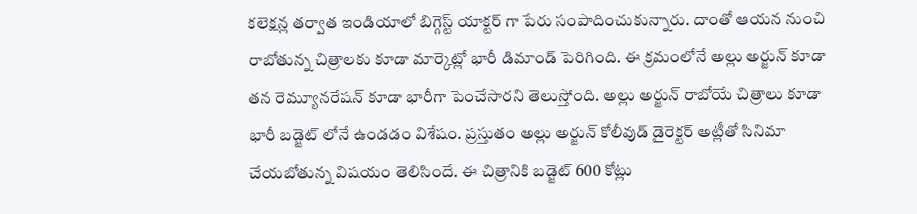కలెక్షన్ల తర్వాత ఇండియాలో బిగ్గెస్ట్ యాక్టర్ గా పేరు సంపాదించుకున్నారు. దాంతో ఆయన నుంచి రాబోతున్న చిత్రాలకు కూడా మార్కెట్లో భారీ డిమాండ్ పెరిగింది. ఈ క్రమంలోనే అల్లు అర్జున్ కూడా తన రెమ్యూనరేషన్ కూడా భారీగా పెంచేసారని తెలుస్తోంది. అల్లు అర్జున్ రాబోయే చిత్రాలు కూడా భారీ బడ్జెట్ లోనే ఉండడం విశేషం. ప్రస్తుతం అల్లు అర్జున్ కోలీవుడ్ డైరెక్టర్ అట్లీతో సినిమా చేయబోతున్న విషయం తెలిసిందే. ఈ చిత్రానికి బడ్జెట్ 600 కోట్లు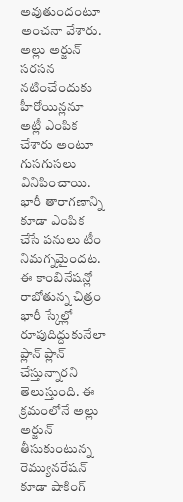అవుతుందంటూ అంచనా వేశారు.
అల్లు అర్జున్ సరసన నటించేందుకు హీరోయిన్లనూ అట్లీ ఎంపిక చేశారు అంటూ గుసగుసలు వినిపించాయి. భారీ తారాగణాన్ని కూడా ఎంపిక చేసే పనులు టీం నిమగ్నమైందట. ఈ కాంబినేషన్లో రాబోతున్న చిత్రం భారీ స్కేల్లో రూపుదిద్దుకునేలా ప్లాన్ ప్లాన్ చేస్తున్నారని తెలుస్తుంది. ఈ క్రమంలోనే అల్లు అర్జున్ తీసుకుంటున్న రెమ్యునరేషన్ కూడా షాకింగ్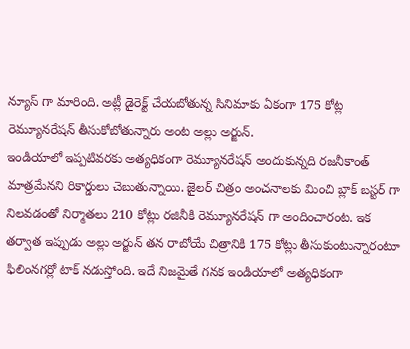న్యూస్ గా మారింది. అట్లీ డైరెక్ట్ చేయబోతున్న సినిమాకు ఏకంగా 175 కోట్ల రెమ్యూనరేషన్ తీసుకోబోతున్నారు అంట అల్లు అర్జున్.
ఇండియాలో ఇప్పటివరకు అత్యధికంగా రెమ్యూనరేషన్ అందుకున్నది రజనీకాంత్ మాత్రమేనని రికార్డులు చెబుతున్నాయి. జైలర్ చిత్రం అంచనాలకు మించి బ్లాక్ బస్టర్ గా నిలవడంతో నిర్మాతలు 210 కోట్లు రజినీకి రెమ్యూనరేషన్ గా అందించారంట. ఇక తర్వాత ఇప్పుడు అల్లు అర్జున్ తన రాబోయే చిత్రానికి 175 కోట్లు తీసుకుంటున్నారంటూ ఫిలింనగర్లో టాక్ నడుస్తోంది. ఇదే నిజమైతే గనక ఇండియాలో అత్యధికంగా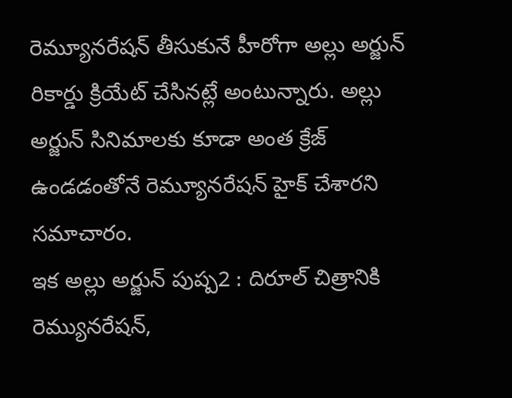రెమ్యూనరేషన్ తీసుకునే హీరోగా అల్లు అర్జున్ రికార్డు క్రియేట్ చేసినట్లే అంటున్నారు. అల్లు అర్జున్ సినిమాలకు కూడా అంత క్రేజ్ ఉండడంతోనే రెమ్యూనరేషన్ హైక్ చేశారని సమాచారం.
ఇక అల్లు అర్జున్ పుష్ప2 : దిరూల్ చిత్రానికి రెమ్యునరేషన్,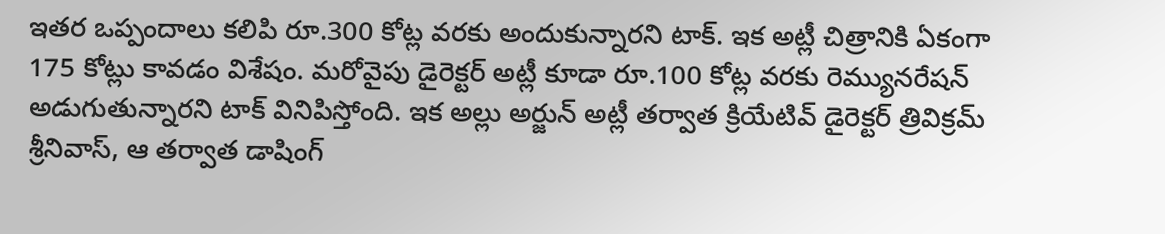ఇతర ఒప్పందాలు కలిపి రూ.300 కోట్ల వరకు అందుకున్నారని టాక్. ఇక అట్లీ చిత్రానికి ఏకంగా 175 కోట్లు కావడం విశేషం. మరోవైపు డైరెక్టర్ అట్లీ కూడా రూ.100 కోట్ల వరకు రెమ్యునరేషన్ అడుగుతున్నారని టాక్ వినిపిస్తోంది. ఇక అల్లు అర్జున్ అట్లీ తర్వాత క్రియేటివ్ డైరెక్టర్ త్రివిక్రమ్ శ్రీనివాస్, ఆ తర్వాత డాషింగ్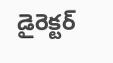డైరెక్టర్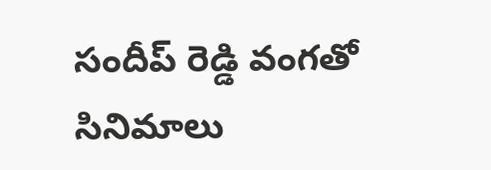సందీప్ రెడ్డి వంగతో సినిమాలు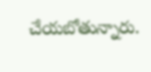చేయబోతున్నారు.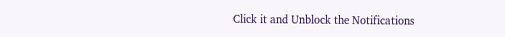Click it and Unblock the Notifications